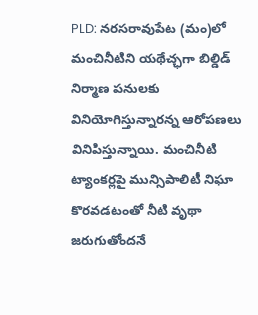PLD: నరసరావుపేట (మం)లో మంచినీటిని యథేచ్ఛగా బిల్డిడ్ నిర్మాణ పనులకు వినియోగిస్తున్నారన్న ఆరోపణలు వినిపిస్తున్నాయి. మంచినీటి ట్యాంకర్లపై మున్సిపాలిటీ నిఘా కొరవడటంతో నీటి వృథా జరుగుతోందనే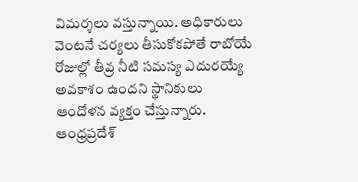విమర్శలు వస్తున్నాయి. అధికారులు వెంటనే చర్యలు తీసుకోకపోతే రాబోయే రోజుల్లో తీవ్ర నీటి సమస్య ఎదురయ్యే అవకాశం ఉందని స్థానికులు ఆందోళన వ్యక్తం చేస్తున్నారు.
ఆంధ్రప్రదేశ్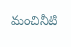మంచినీటి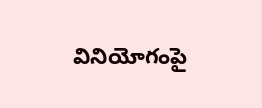వినియోగంపై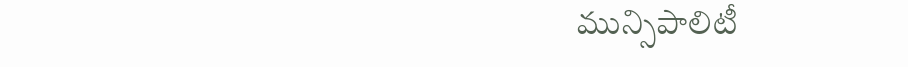మున్సిపాలిటీ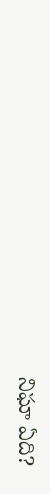నిఘా ఏది?